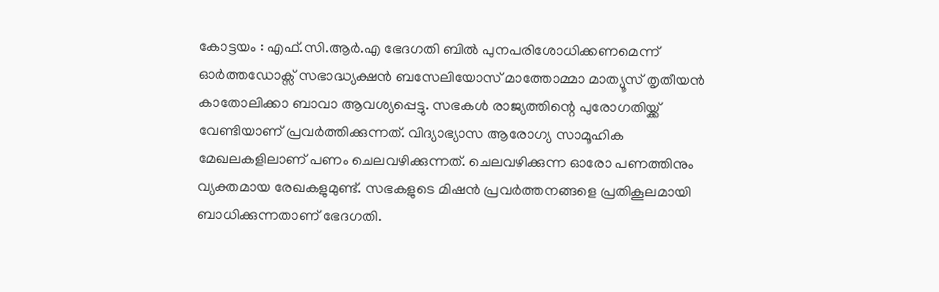കോട്ടയം : എഫ്.സി.ആർ.എ ഭേദഗതി ബിൽ പുനപരിശോധിക്കണമെന്ന് ഓർത്തഡോക്സ് സഭാദ്ധ്യക്ഷൻ ബസേലിയോസ് മാത്തോമ്മാ മാത്യൂസ് തൃതീയൻ കാതോലിക്കാ ബാവാ ആവശ്യപ്പെട്ടു. സഭകൾ രാജ്യത്തിന്റെ പുരോഗതിയ്ക്ക് വേണ്ടിയാണ് പ്രവർത്തിക്കുന്നത്. വിദ്യാഭ്യാസ ആരോഗ്യ സാമൂഹിക മേഖലകളിലാണ് പണം ചെലവഴിക്കുന്നത്. ചെലവഴിക്കുന്ന ഓരോ പണത്തിനും വ്യക്തമായ രേഖകളുമുണ്ട്. സഭകളുടെ മിഷൻ പ്രവർത്തനങ്ങളെ പ്രതികൂലമായി ബാധിക്കുന്നതാണ് ഭേദഗതി.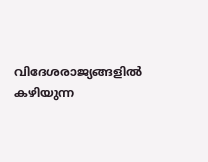വിദേശരാജ്യങ്ങളിൽ കഴിയുന്ന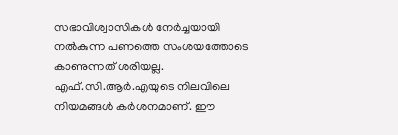സഭാവിശ്വാസികൾ നേർച്ചയായി നൽകുന്ന പണത്തെ സംശയത്തോടെ കാണുന്നത് ശരിയല്ല. എഫ്.സി.ആർ.എയുടെ നിലവിലെ നിയമങ്ങൾ കർശനമാണ്. ഈ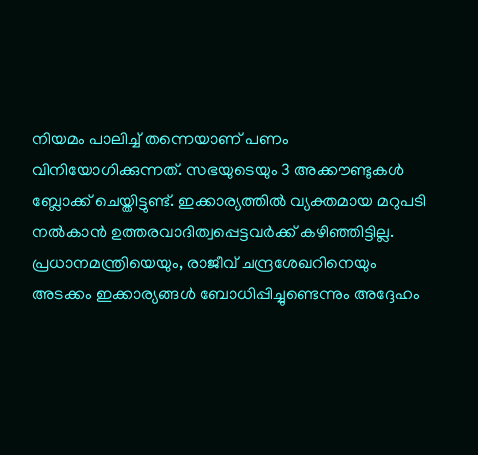നിയമം പാലിച്ച് തന്നെയാണ് പണം വിനിയോഗിക്കുന്നത്. സഭയുടെയും 3 അക്കൗണ്ടുകൾ ബ്ലോക്ക് ചെയ്തിട്ടുണ്ട്. ഇക്കാര്യത്തിൽ വ്യക്തമായ മറുപടി നൽകാൻ ഉത്തരവാദിത്വപ്പെട്ടവർക്ക് കഴിഞ്ഞിട്ടില്ല. പ്രധാനമന്ത്രിയെയും, രാജീവ് ചന്ദ്രശേഖറിനെയും അടക്കം ഇക്കാര്യങ്ങൾ ബോധിപ്പിച്ചുണ്ടെന്നും അദ്ദേഹം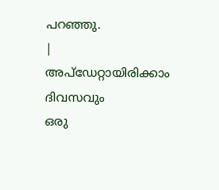പറഞ്ഞു.
|
അപ്ഡേറ്റായിരിക്കാം ദിവസവും
ഒരു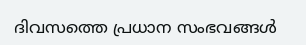ദിവസത്തെ പ്രധാന സംഭവങ്ങൾ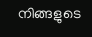നിങ്ങളുടെ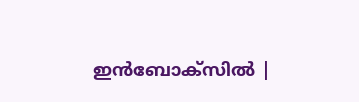ഇൻബോക്സിൽ |